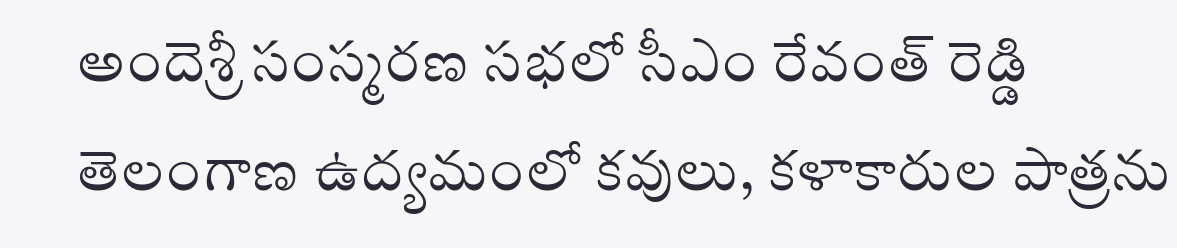అందెశ్రీ సంస్మరణ సభలో సీఎం రేవంత్ రెడ్డి తెలంగాణ ఉద్యమంలో కవులు, కళాకారుల పాత్రను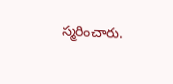స్మరించారు.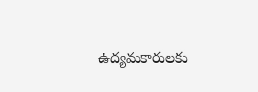ఉద్యమకారులకు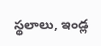స్థలాలు, ఇండ్ల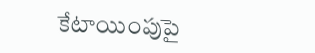కేటాయింపుపై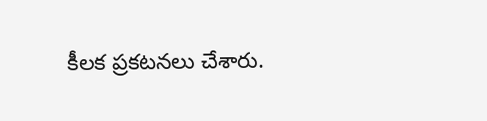కీలక ప్రకటనలు చేశారు.